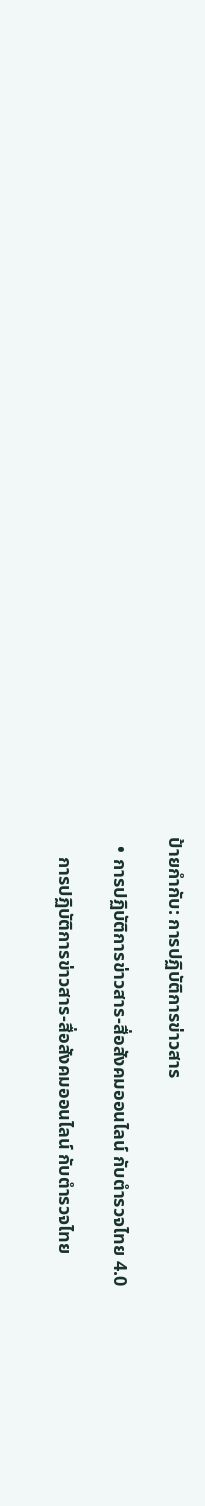ป้ายกำกับ: การปฏิบัติการข่าวสาร

  • การปฏิบัติการข่าวสาร-สื่อสังคมออนไลน์ กับตำรวจไทย 4.0

    การปฏิบัติการข่าวสาร-สื่อสังคมออนไลน์ กับตำรวจไทย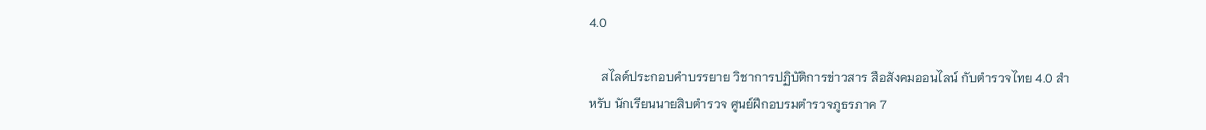4.0

    สไลด์ประกอบคำบรรยาย วิชาการปฏิบัติการข่าวสาร สือสังคมออนไลน์ กับตำรวจไทย 4.0 สำหรับ นักเรียนนายสิบตำรวจ ศูนย์ฝึกอบรมตำรวจภูธรภาค 7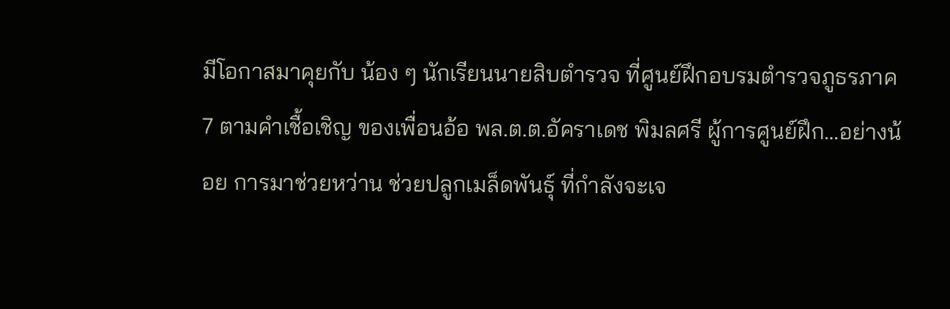มีโอกาสมาคุยกับ น้อง ๆ นักเรียนนายสิบตำรวจ ที่ศูนย์ฝึกอบรมตำรวจภูธรภาค 7 ตามคำเชื้อเชิญ ของเพื่อนอ้อ พล.ต.ต.อัคราเดช พิมลศรี ผู้การศูนย์ฝึก…อย่างน้อย การมาช่วยหว่าน ช่วยปลูกเมล็ดพันธุ์ ที่กำลังจะเจ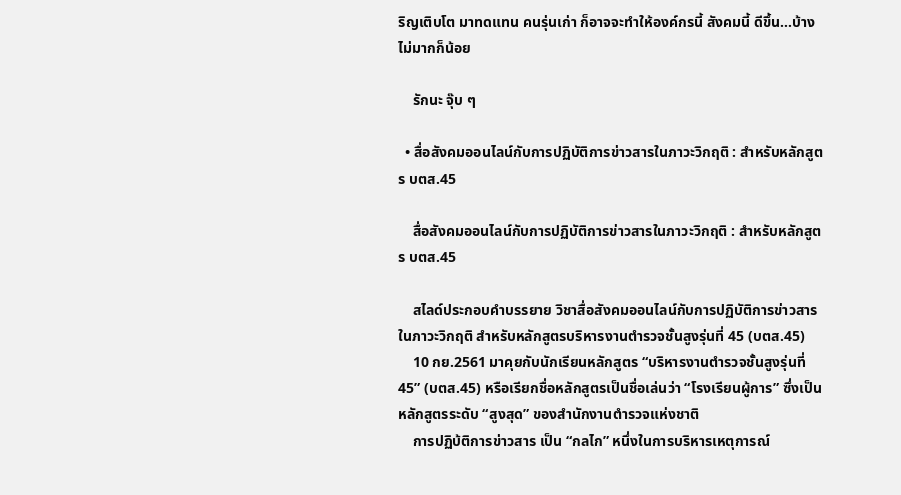ริญเติบโต มาทดแทน คนรุ่นเก่า ก็อาจจะทำให้องค์กรนี้ สังคมนี้ ดีขึ้น…บ้าง ไม่มากก็น้อย

    รักนะ จุ๊บ ๆ

  • สื่อสังคมออนไลน์กับการปฏิบัติการข่าวสารในภาวะวิกฤติ : สำหรับหลักสูตร บตส.45

    สื่อสังคมออนไลน์กับการปฏิบัติการข่าวสารในภาวะวิกฤติ : สำหรับหลักสูตร บตส.45

    สไลด์ประกอบคำบรรยาย วิชาสื่อสังคมออนไลน์กับการปฏิบัติการข่าวสารในภาวะวิกฤติ สำหรับหลักสูตรบริหารงานตำรวจชั้นสูงรุ่นที่ 45 (บตส.45)
    10 กย.2561 มาคุยกับนักเรียนหลักสูตร “บริหารงานตำรวจชั้นสูงรุ่นที่ 45” (บตส.45) หรือเรียกชื่อหลักสูตรเป็นชื่อเล่นว่า “โรงเรียนผู้การ” ซึ่งเป็นหลักสูตรระดับ “สูงสุด” ของสำนักงานตำรวจแห่งชาติ
    การปฏิบ้ติการข่าวสาร เป็น “กลไก” หนึ่งในการบริหารเหตุการณ์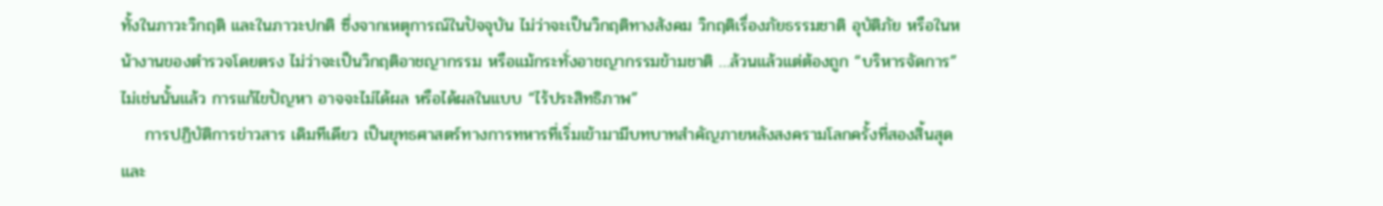ทั้งในภาวะวิกฤติ และในภาวะปกติ ซึ่งจากเหตุการณ์ในปัจจุบัน ไม่ว่าจะเป็นวิกฤติทางสังคม วิกฤติเรื่องภัยธรรมชาติ อุบัติภัย หรือในหน้างานของตำรวจโดยตรง ไม่ว่าจะเป็นวิกฤติอาชญากรรม หรือแม้กระทั่งอาชญากรรมข้ามชาติ …ล้วนแล้วแต่ต้องถูก “บริหารจัดการ” ไม่เช่นนั้นแล้ว การแก้ไขปัญหา อาจจะไม่ได้ผล หรือได้ผลในแบบ “ไร้ประสิทธิภาพ”
    การปฏิบัติการข่าวสาร เดิมทีเดียว เป็นยุทธศาสตร์ทางการทหารที่เริ่มเข้ามามีบทบาทสำคัญภายหลังสงครามโลกครั้งที่สองสิ้นสุด และ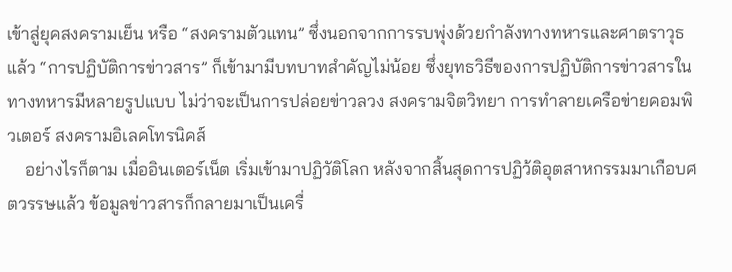เข้าสู่ยุคสงครามเย็น หรือ “สงครามตัวแทน” ซึ่งนอกจากการรบพุ่งด้วยกำลังทางทหารและศาตราวุธแล้ว “การปฏิบัติการข่าวสาร” ก็เข้ามามีบทบาทสำคัญไม่น้อย ซึ่งยุทธวิธีของการปฏิบัติการข่าวสารในทางทหารมีหลายรูปแบบ ไม่ว่าจะเป็นการปล่อยข่าวลวง สงครามจิตวิทยา การทำลายเครือข่ายคอมพิวเตอร์ สงครามอิเลคโทรนิคส์
    อย่างไรก็ตาม เมื่ออินเตอร์เน็ต เริ่มเข้ามาปฏิวัติโลก หลังจากสิ้นสุดการปฏิว้ติอุตสาหกรรมมาเกือบศตวรรษแล้ว ข้อมูลข่าวสารก็กลายมาเป็นเครื่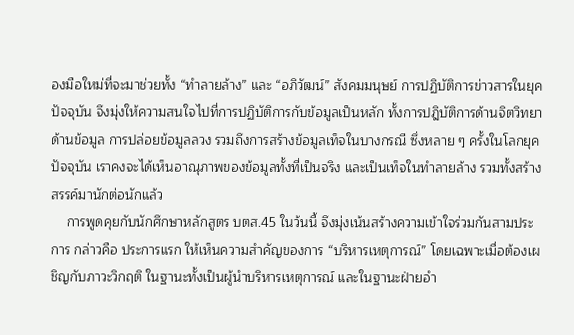องมือใหม่ที่จะมาช่วยทั้ง “ทำลายล้าง” และ “อภิวัฒน์” สังคมมนุษย์ การปฏิบัติการข่าวสารในยุคปัจจุบัน จึงมุ่งให้ความสนใจไปที่การปฏิบัติการกับข้อมูลเป็นหลัก ทั้งการปฎิบัติการด้านจิตวิทยาด้านข้อมูล การปล่อยข้อมูลลวง รวมถึงการสร้างข้อมูลเท็จในบางกรณี ซึ่งหลาย ๆ ครั้งในโลกยุคปัจจุบัน เราคงจะได้เห็นอาณุภาพของข้อมูลทั้งที่เป็นจริง และเป็นเท็จในทำลายล้าง รวมทั้งสร้างสรรค์มานักต่อนักแล้ว
    การพูดคุยกับนักศึกษาหลักสูตร บตส.45 ในว้นนี้ จึงมุ่งเน้นสร้างความเข้าใจร่วมกันสามประการ กล่าวคือ ประการแรก ให้เห็นความสำคัญของการ “บริหารเหตุการณ์” โดยเฉพาะเมื่อต้องเผชิญกับภาวะวิกฤติ ในฐานะทั้งเป็นผู้นำบริหารเหตุการณ์ และในฐานะฝ่ายอำ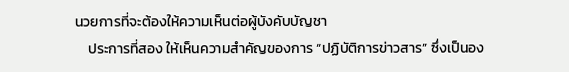นวยการที่จะต้องให้ความเห็นต่อผู้บังคับบัญชา
    ประการที่สอง ให้เห็นความสำคัญของการ “ปฏิบัติการข่าวสาร” ซึ่งเป็นอง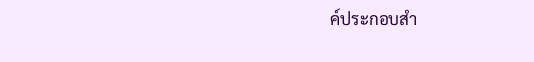ค์ประกอบสำ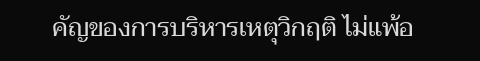คัญของการบริหารเหตุวิกฤติ ไม่แพ้อ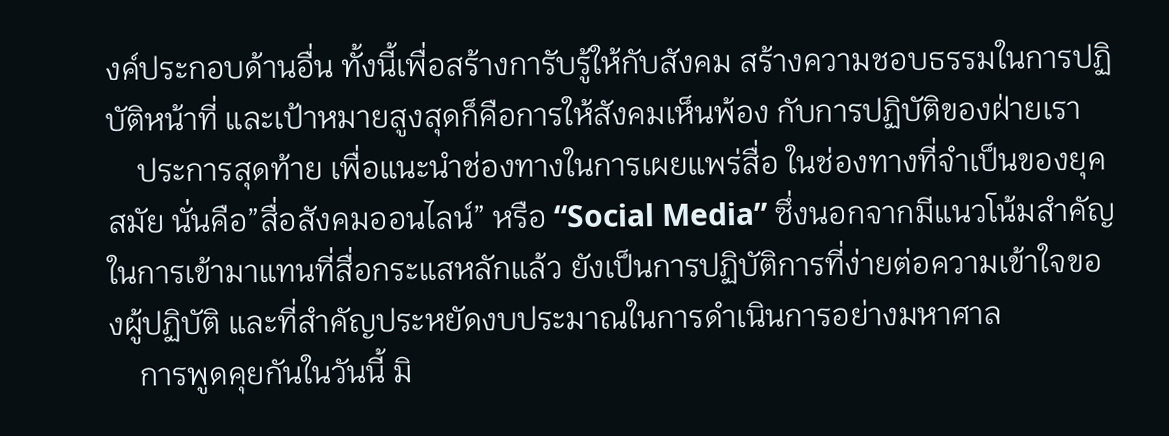งค์ประกอบด้านอื่น ทั้งนี้เพื่อสร้างการับรู้ให้กับสังคม สร้างความชอบธรรมในการปฏิบัติหน้าที่ และเป้าหมายสูงสุดก็คือการให้สังคมเห็นพ้อง กับการปฏิบัติของฝ่ายเรา
    ประการสุดท้าย เพื่อแนะนำช่องทางในการเผยแพร่สื่อ ในช่องทางที่จำเป็นของยุคสมัย นั่นคือ”สื่อสังคมออนไลน์” หรือ “Social Media” ซึ่งนอกจากมีแนวโน้มสำคัญในการเข้ามาแทนที่สื่อกระแสหลักแล้ว ยังเป็นการปฏิบัติการที่ง่ายต่อความเข้าใจของผู้ปฏิบัติ และที่สำคัญประหยัดงบประมาณในการดำเนินการอย่างมหาศาล
    การพูดคุยกันในวันนี้ มิ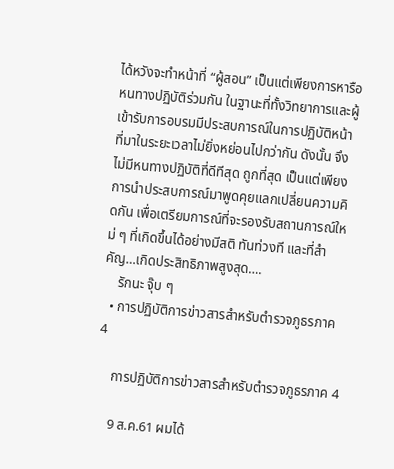ได้หวังจะทำหน้าที่ “ผู้สอน” เป็นแต่เพียงการหารือหนทางปฏิบัติร่วมกัน ในฐานะที่ทั้งวิทยาการและผู้เข้ารับการอบรมมีประสบการณ์ในการปฏิบัติหน้าที่มาในระยะเวลาไม่ยิ่งหย่อนไปกว่ากัน ดังนั้น จึงไม่มีหนทางปฏิบัติที่ดีทีสุด ถูกที่สุด เป็นแต่เพียงการนำประสบการณ์มาพูดคุยแลกเปลี่ยนความคิดกัน เพื่อเตรียมการณ์ที่จะรองรับสถานการณ์ใหม่ ๆ ที่เกิดขึ้นได้อย่างมีสติ ทันท่วงที และที่สำคัญ…เกิดประสิทธิภาพสูงสุด….
    รักนะ จุ๊บ ๆ
  • การปฏิบัติการข่าวสารสำหรับตำรวจภูธรภาค 4

    การปฏิบัติการข่าวสารสำหรับตำรวจภูธรภาค 4

    9 ส.ค.61 ผมได้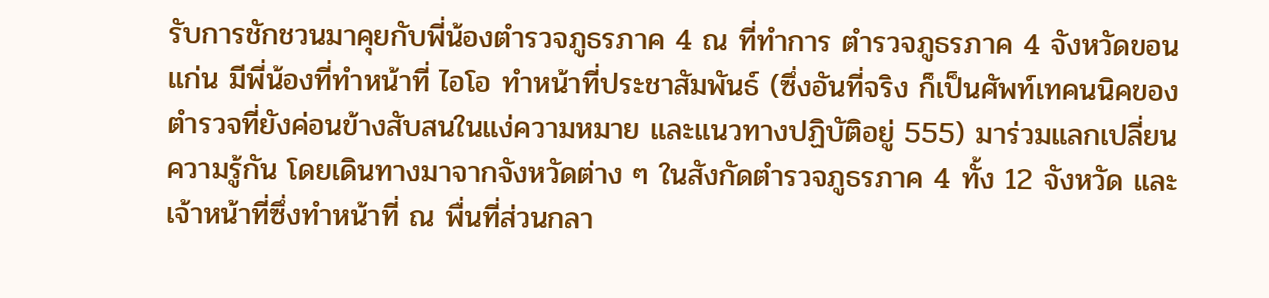รับการชักชวนมาคุยกับพี่น้องตำรวจภูธรภาค 4 ณ ที่ทำการ ตำรวจภูธรภาค 4 จังหวัดขอนแก่น มีพี่น้องที่ทำหน้าที่ ไอโอ ทำหน้าที่ประชาสัมพันธ์ (ซึ่งอันที่จริง ก็เป็นศัพท์เทคนนิคของตำรวจที่ยังค่อนข้างสับสนในแง่ความหมาย และแนวทางปฏิบัติอยู่ 555) มาร่วมแลกเปลี่ยนความรู้กัน โดยเดินทางมาจากจังหวัดต่าง ๆ ในสังกัดตำรวจภูธรภาค 4 ทั้ง 12 จังหวัด และเจ้าหน้าที่ซึ่งทำหน้าที่ ณ พื่นที่ส่วนกลา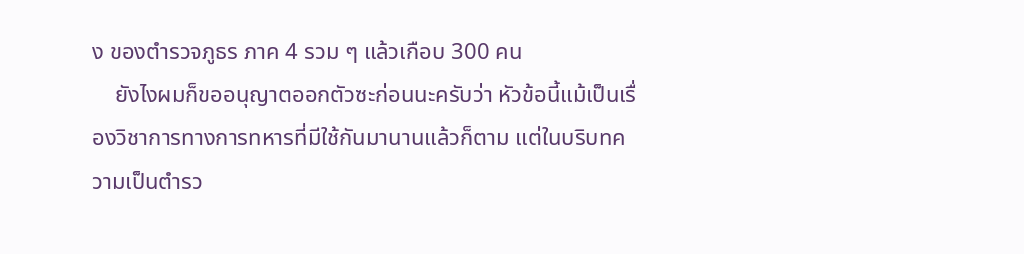ง ของตำรวจภูธร ภาค 4 รวม ๆ แล้วเกือบ 300 คน
    ยังไงผมก็ขออนุญาตออกตัวซะก่อนนะครับว่า หัวข้อนี้แม้เป็นเรื่องวิชาการทางการทหารที่มีใช้กันมานานแล้วก็ตาม แต่ในบริบทความเป็นตำรว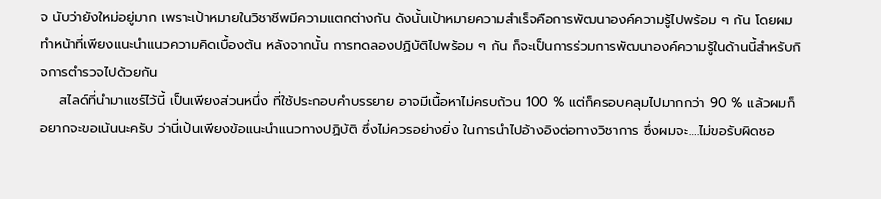จ นับว่ายังใหม่อยู่มาก เพราะเป้าหมายในวิชาชีพมีความแตกต่างกัน ดังนั้นเป้าหมายความสำเร็จคือการพัฒนาองค์ความรู้ไปพร้อม ๆ กัน โดยผมทำหน้าที่เพียงแนะนำแนวความคิดเบื้องต้น หลังจากนั้น การทดลองปฏิบัติไปพร้อม ๆ กัน ก็จะเป็นการร่วมการพัฒนาองค์ความรู้ในด้านนี้สำหรับกิจการตำรวจไปด้วยกัน
    สไลด์ที่นำมาแชร์ไว้นี้ เป็นเพียงส่วนหนึ่ง ที่ใช้ประกอบคำบรรยาย อาจมีเนื้อหาไม่ครบถ้วน 100 % แต่ก็ครอบคลุมไปมากกว่า 90 % แล้วผมก็อยากจะขอเน้นนะครับ ว่านี่เป้นเพียงข้อแนะนำแนวทางปฏิบ้ติ ซึ่งไม่ควรอย่างยิ่ง ในการนำไปอ้างอิงต่อทางวิชาการ ซึ่งผมจะ….ไม่ขอรับผิดชอ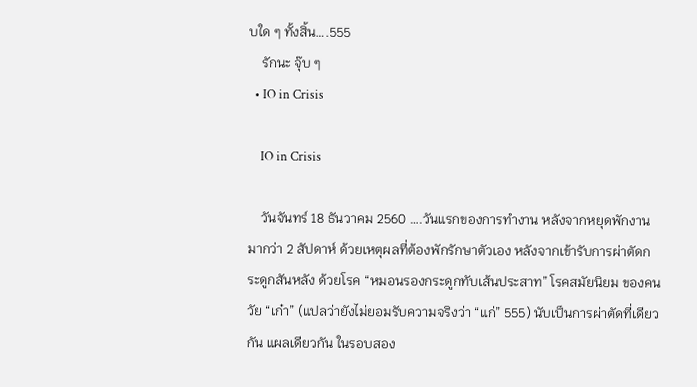บใด ๆ ทั้งสิ้น….555
    รักนะ จุ๊บ ๆ
  • IO in Crisis

    IO in Crisis

    วันจันทร์ 18 ธันวาคม 2560 ….วันแรกของการทำงาน หลังจากหยุดพักงานมากว่า 2 สัปดาห์ ด้วยเหตุผลที่ต้องพักรักษาตัวเอง หลังจากเข้ารับการผ่าตัดกระดูกสันหลัง ด้วยโรค “หมอนรองกระดูกทับเส้นประสาท” โรคสมัยนิยม ของคนวัย “เก๋า” (แปลว่ายังไม่ยอมรับความจริงว่า “แก่” 555) นับเป็นการผ่าตัดที่เดียวกัน แผลเดียวกัน ในรอบสอง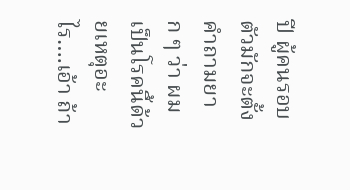ปี ผู้คนรอบตัวมักจะตั้งคำถามยาก ๆ ว่า ผมเป็นโรคนี้ด้วยเหตุอะไร….เอ้า ถ้า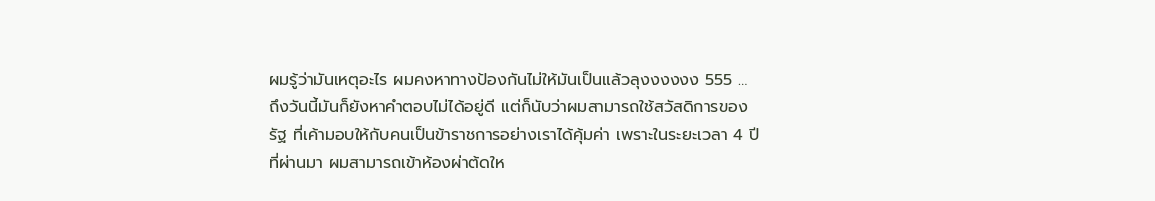ผมรู้ว่ามันเหตุอะไร ผมคงหาทางป้องกันไม่ให้มันเป็นแล้วลุงงงงงง 555 … ถึงวันนี้มันก็ยังหาคำตอบไม่ได้อยู่ดี แต่ก็นับว่าผมสามารถใช้สวัสดิการของรัฐ ที่เค้ามอบให้กับคนเป็นข้าราชการอย่างเราได้คุ้มค่า เพราะในระยะเวลา 4 ปี ที่ผ่านมา ผมสามารถเข้าห้องผ่าต้ดให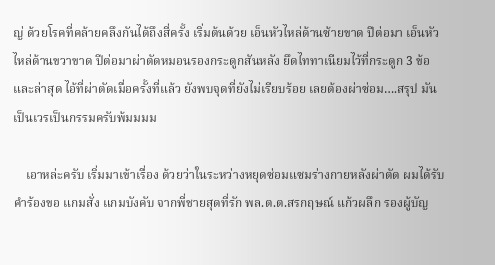ญ่ ด้วยโรคที่คล้ายคลึงกันได้ถึงสี่ครั้ง เริ่มต้นด้วย เอ็นหัวไหล่ด้านซ้ายขาด ปีต่อมา เอ็นหัวไหล่ด้านขวาขาด ปีต่อมาผ่าตัดหมอนรองกระดูกสันหลัง ยึดไททาเนียมไว้ที่กระดูก 3 ข้อ และล่าสุด ไอ้ที่ผ่าตัดเมื่อครั้งที่แล้ว ยังพบจุดที่ยังไม่เรียบร้อย เลยต้องผ่าซ่อม….สรุป มันเป็นเวรเป็นกรรมครับพ้มมมม

    เอาหล่ะครับ เริ่มมาเข้าเรื่อง ด้วยว่าในระหว่างหยุดซ่อมแซมร่างกายหลังผ่าตัด ผมได้รับคำร้องขอ แกมสั่ง แกมบังคับ จากพี่ชายสุดที่รัก พล.ต.ต.สรกฤษณ์ แก้วผลึก รองผู้บัญ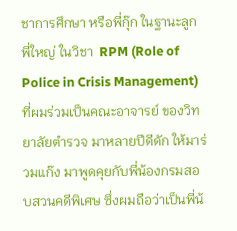ชาการศึกษา หรือพี่กุ๊ก ในฐานะลูกพี่ใหญ่ ในวิชา  RPM (Role of Police in Crisis Management) ที่ผมร่วมเป็นคณะอาจารย์ ของวิทยาลัยตำรวจ มาหลายปีดีดัก ให้มาร่วมแก๊ง มาพูดคุยกับพี่น้องกรมสอบสวนคดีพิเศษ ซึ่งผมถือว่าเป็นพี่น้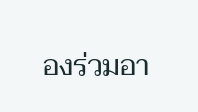องร่วมอา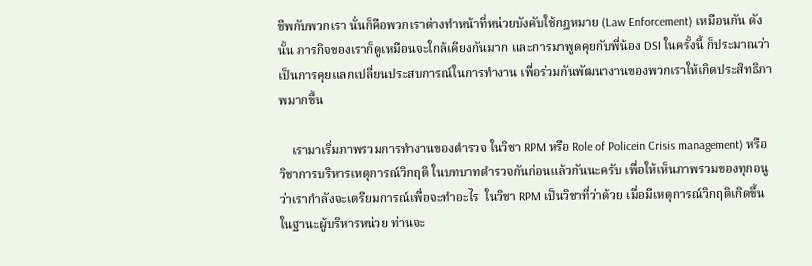ชีพกับพวกเรา นั่นก็คือพวกเราต่างทำหน้าที่หน่วยบังคับใช้กฎหมาย (Law Enforcement) เหมือนกัน ดังนั้น ภารกิจของเราก็ดูเหมือนจะใกล้เคียงกันมาก และการมาพูดคุยกับพี่น้อง DSI ในครั้งนี้ ก็ประมาณว่าเป็นการคุยแลกเปลี่ยนประสบการณ์ในการทำงาน เพื่อร่วมกันพัฒนางานของพวกเราให้เกิดประสิทธิภาพมากขึ้น

    เรามาเริ่มภาพรวมการทำงานของตำรวจ ในวิชา RPM หรือ Role of Policein Crisis management) หรือวิชาการบริหารเหตุการณ์วิกฤติ ในบทบาทตำรวจกันก่อนแล้วกันนะครับ เพื่อให้เห็นภาพรวมของทุกอนู ว่าเรากำลังจะเตรียมการณ์เพื่อจะทำอะไร  ในวิชา RPM เป็นวิชาที่ว่าด้วย เมื่อมีเหตุการณ์วิกฤติเกิดขึ้น ในฐานะผู้บริหารหน่วย ท่านจะ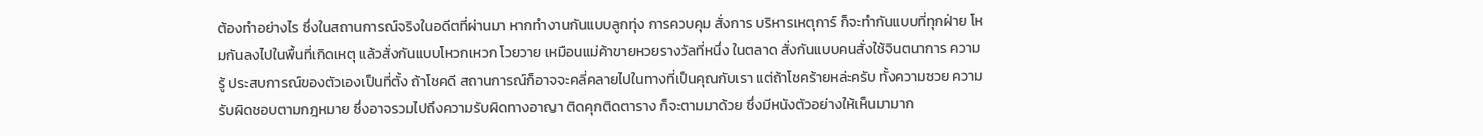ต้องทำอย่างไร ซึ่งในสถานการณ์จริงในอดีตที่ผ่านมา หากทำงานกันแบบลูกทุ่ง การควบคุม สั่งการ บริหารเหตุการ์ ก็จะทำกันแบบที่ทุกฝ่าย โหมกันลงไปในพื้นที่เกิดเหตุ แล้วสั่งกันแบบโหวกเหวก โวยวาย เหมือนแม่ค้าขายหวยรางวัลที่หนึ่ง ในตลาด สั่งกันแบบคนสั่งใช้จินตนาการ ความรู้ ประสบการณ์ของตัวเองเป็นที่ตั้ง ถ้าโชคดี สถานการณ์ก็อาจจะคลี่คลายไปในทางที่เป็นคุณกับเรา แต่ถ้าโชคร้ายหล่ะครับ ทั้งความซวย ความรับผิดชอบตามกฎหมาย ซึ่งอาจรวมไปถึงความรับผิดทางอาญา ติดคุกติดตาราง ก็จะตามมาด้วย ซึ่งมีหนังตัวอย่างให้เห็นมามาก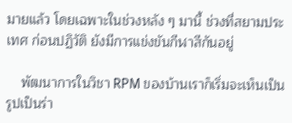มายแล้ว โดยเฉพาะในช่วงหลัง ๆ มานี้ ช่วงที่สยามประเทศ ก่อนปฏิวัติ ยังมีการแข่งขันกีฬาสีกันอยู่

    พัฒนาการในวิชา RPM ของบ้านเราก็เริ่มจะเห็นเป็นรูปเป็นร่า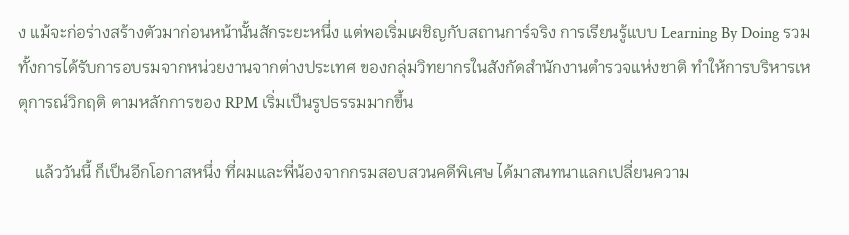ง แม้จะก่อร่างสร้างตัวมาก่อนหน้านั้นสักระยะหนึ่ง แต่พอเริ่มเผชิญกับสถานการ์จริง การเรียนรู้แบบ Learning By Doing รวมทั้งการได้รับการอบรมจากหน่วยงานจากต่างประเทศ ของกลุ่มวิทยากรในสังกัดสำนักงานตำรวจแห่งชาติ ทำให้การบริหารเหตุการณ์วิกฤติ ตามหลักการของ RPM เริ่มเป็นรูปธรรมมากขึ้น

    แล้ววันนี้ ก็เป็นอีกโอกาสหนึ่ง ที่ผมและพี่น้องจากกรมสอบสวนคดีพิเศษ ได้มาสนทนาแลกเปลี่ยนความ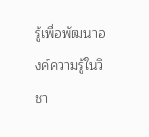รู้เพื่อพัฒนาองค์ความรู้ในวิชา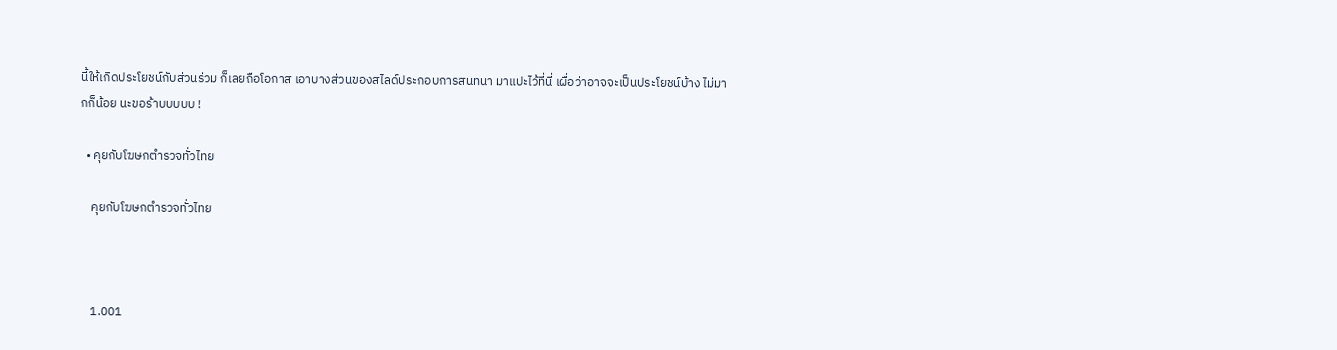นี้ให้เกิดประโยชน์กับส่วนร่วม ก็เลยถือโอกาส เอาบางส่วนของสไลด์ประกอบการสนทนา มาแปะไว้ที่นี่ เผื่อว่าอาจจะเป็นประโยชน์บ้าง ไม่มากก็น้อย นะขอร้าบบบบบ !

  • คุยกับโฆษกตำรวจทั่วไทย

    คุยกับโฆษกตำรวจทั่วไทย



    1.001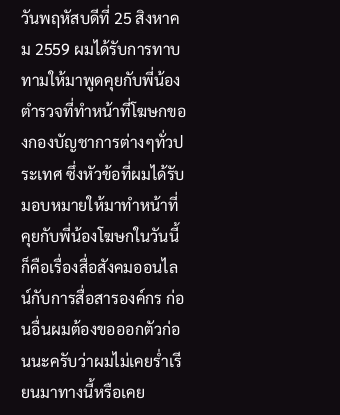วันพฤหัสบดีที่ 25 สิงหาคม 2559 ผมได้รับการทาบทามให้มาพูดคุยกับพี่น้องตำรวจที่ทำหน้าที่โฆษกของกองบัญชาการต่างๆทั่วประเทศ ซึ่งหัวข้อที่ผมได้รับมอบหมายให้มาทำหน้าที่คุยกับพี่น้องโฆษกในวันนี้ก็คือเรื่องสื่อสังคมออนไลน์กับการสื่อสารองค์กร ก่อนอื่นผมต้องขอออกตัวก่อนนะครับว่าผมไม่เคยร่ำเรียนมาทางนี้หรือเคย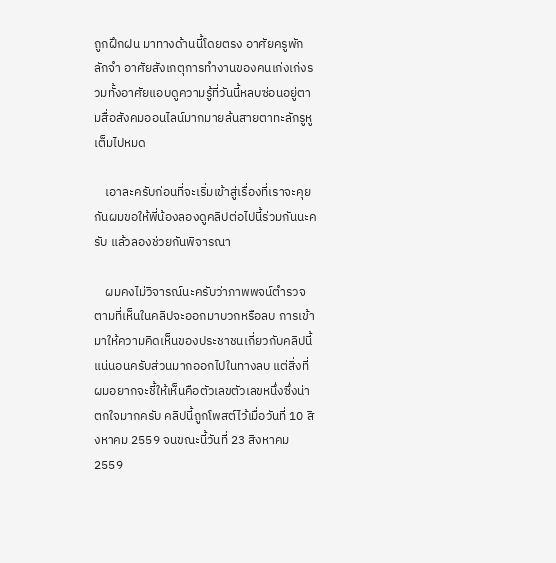ถูกฝึกฝน มาทางด้านนี้โดยตรง อาศัยครูพักลักจำ อาศัยสังเกตุการทำงานของคนเก่งเก่งรวมทั้งอาศัยแอบดูความรู้ที่วันนี้หลบซ่อนอยู่ตามสื่อสังคมออนไลน์มากมายล้นสายตาทะลักรูหูเต็มไปหมด

    เอาละครับก่อนที่จะเริ่มเข้าสู่เรื่องที่เราจะคุยกันผมขอให้พี่น้องลองดูคลิปต่อไปนี้ร่วมกันนะครับ แล้วลองช่วยกันพิจารณา

    ผมคงไม่วิจารณ์นะครับว่าภาพพจน์ตำรวจตามที่เห็นในคลิปจะออกมาบวกหรือลบ การเข้ามาให้ความคิดเห็นของประชาชนเกี่ยวกับคลิปนี้แน่นอนครับส่วนมากออกไปในทางลบ แต่สิ่งที่ผมอยากจะชี้ให้เห็นคือตัวเลขตัวเลขหนึ่งซึ่งน่าตกใจมากครับ คลิปนี้ถูกโพสต์ไว้เมื่อวันที่ 10 สิงหาคม 2559 จนขณะนี้วันที่ 23 สิงหาคม 2559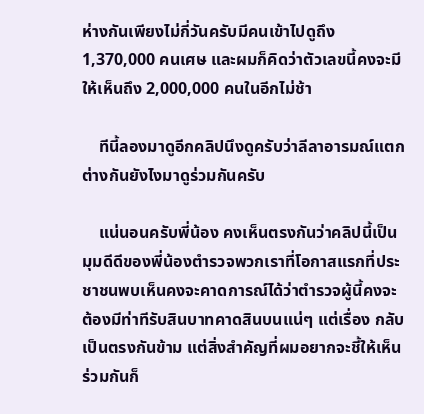ห่างกันเพียงไม่กี่วันครับมีคนเข้าไปดูถึง 1,370,000 คนเศษ และผมก็คิดว่าตัวเลขนี้คงจะมีให้เห็นถึง 2,000,000 คนในอีกไม่ช้า

    ทีนี้ลองมาดูอีกคลิปนึงดูครับว่าลีลาอารมณ์แตกต่างกันยังไงมาดูร่วมกันครับ

    แน่นอนครับพี่น้อง คงเห็นตรงกันว่าคลิปนี้เป็นมุมดีดีของพี่น้องตำรวจพวกเราที่โอกาสแรกที่ประชาชนพบเห็นคงจะคาดการณ์ได้ว่าตำรวจผู้นี้คงจะต้องมีท่าทีรับสินบาทคาดสินบนแน่ๆ แต่เรื่อง กลับเป็นตรงกันข้าม แต่สิ่งสำคัญที่ผมอยากจะชี้ให้เห็นร่วมกันก็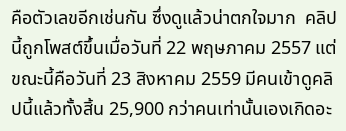คือตัวเลขอีกเช่นกัน ซึ่งดูแล้วน่าตกใจมาก  คลิปนี้ถูกโพสต์ขึ้นเมื่อวันที่ 22 พฤษภาคม 2557 แต่ขณะนี้คือวันที่ 23 สิงหาคม 2559 มีคนเข้าดูคลิปนี้แล้วทั้งสิ้น 25,900 กว่าคนเท่านั้นเองเกิดอะ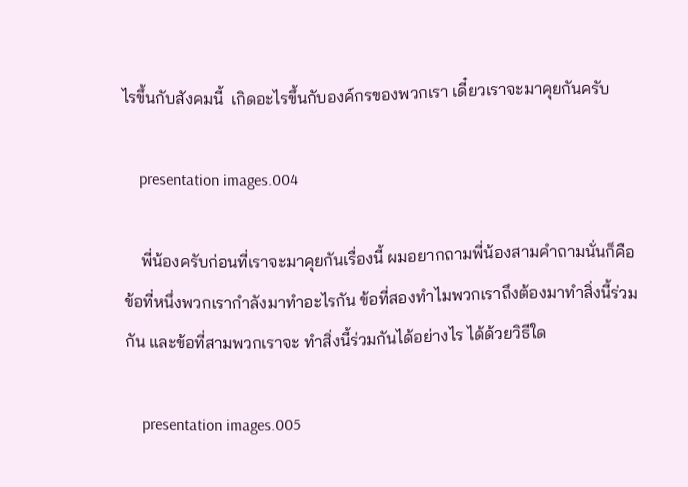ไรขึ้นกับสังคมนี้  เกิดอะไรขึ้นกับองค์กรของพวกเรา เดี๋ยวเราจะมาคุยกันครับ

    presentation images.004

    พี่น้องครับก่อนที่เราจะมาคุยกันเรื่องนี้ ผมอยากถามพี่น้องสามคำถามนั่นก็คือ ข้อที่หนึ่งพวกเรากำลังมาทำอะไรกัน ข้อที่สองทำไมพวกเราถึงต้องมาทำสิ่งนี้ร่วมกัน และข้อที่สามพวกเราจะ ทำสิ่งนี้ร่วมกันได้อย่างไร ได้ด้วยวิธีใด

    presentation images.005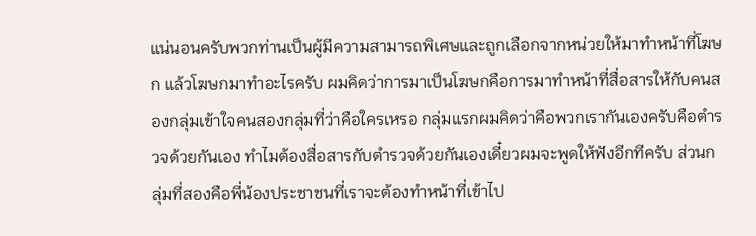แน่นอนครับพวกท่านเป็นผู้มีความสามารถพิเศษและถูกเลือกจากหน่วยให้มาทำหน้าที่โฆษก แล้วโฆษกมาทำอะไรครับ ผมคิดว่าการมาเป็นโฆษกคือการมาทำหน้าที่สื่อสารให้กับคนสองกลุ่มเข้าใจคนสองกลุ่มที่ว่าคือใครเหรอ กลุ่มแรกผมคิดว่าคือพวกเรากันเองครับคือตำรวจด้วยกันเอง ทำไมต้องสื่อสารกับตำรวจด้วยกันเองเดี๋ยวผมจะพูดให้ฟังอีกทีครับ ส่วนกลุ่มที่สองคือพี่น้องประชาชนที่เราจะต้องทำหน้าที่เข้าไป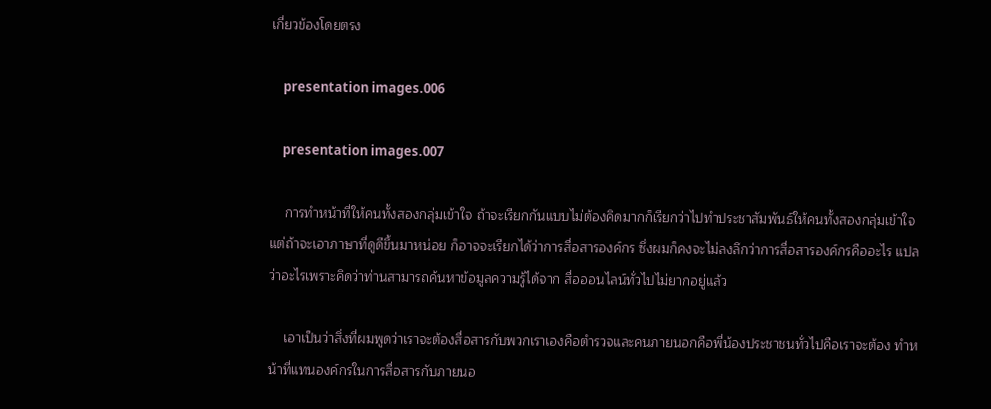เกี่ยวข้องโดยตรง

    presentation images.006

    presentation images.007

    การทำหน้าที่ให้คนทั้งสองกลุ่มเข้าใจ ถ้าจะเรียกกันแบบไม่ต้องคิดมากก็เรียกว่าไปทำประชาสัมพันธ์ให้คนทั้งสองกลุ่มเข้าใจ แต่ถ้าจะเอาภาษาที่ดูดีขึ้นมาหน่อย ก็อาจจะเรียกได้ว่าการสื่อสารองค์กร ซึ่งผมก็คงจะไม่ลงลึกว่าการสื่อสารองค์กรคืออะไร แปลว่าอะไรเพราะคิดว่าท่านสามารถค้นหาข้อมูลความรู้ได้จาก สื่อออนไลน์ทั่วไปไม่ยากอยู่แล้ว

    เอาเป็นว่าสิ่งที่ผมพูดว่าเราจะต้องสื่อสารกับพวกเราเองคือตำรวจและคนภายนอกคือพี่น้องประชาชนทั่วไปคือเราจะต้อง ทำหน้าที่แทนองค์กรในการสื่อสารกับภายนอ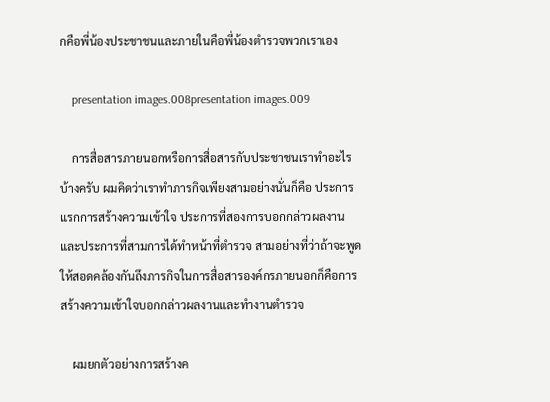กคือพี่น้องประชาชนและภายในคือพี่น้องตำรวจพวกเราเอง

    presentation images.008presentation images.009

    การสื่อสารภายนอกหรือการสื่อสารกับประชาชนเราทำอะไรบ้างครับ ผมคิดว่าเราทำภารกิจเพียงสามอย่างนั่นก็คือ ประการแรกการสร้างความเข้าใจ ประการที่สองการบอกกล่าวผลงาน และประการที่สามการได้ทำหน้าที่ตำรวจ สามอย่างที่ว่าถ้าจะพูดให้สอดคล้องกันถึงภารกิจในการสื่อสารองค์กรภายนอกก็คือการสร้างความเข้าใจบอกกล่าวผลงานและทำงานตำรวจ

    ผมยกตัวอย่างการสร้างค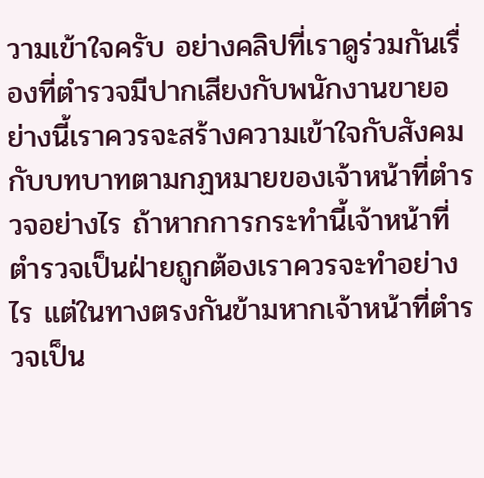วามเข้าใจครับ อย่างคลิปที่เราดูร่วมกันเรื่องที่ตำรวจมีปากเสียงกับพนักงานขายอย่างนี้เราควรจะสร้างความเข้าใจกับสังคมกับบทบาทตามกฏหมายของเจ้าหน้าที่ตำรวจอย่างไร ถ้าหากการกระทำนี้เจ้าหน้าที่ตำรวจเป็นฝ่ายถูกต้องเราควรจะทำอย่างไร แต่ในทางตรงกันข้ามหากเจ้าหน้าที่ตำรวจเป็น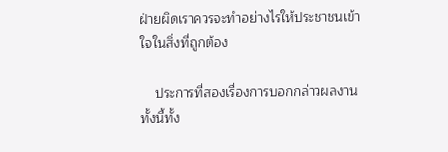ฝ่ายผิดเราควรจะทำอย่างไรให้ประชาชนเข้าใจในสิ่งที่ถูกต้อง

    ประการที่สองเรื่องการบอกกล่าวผลงานทั้งนี้ทั้ง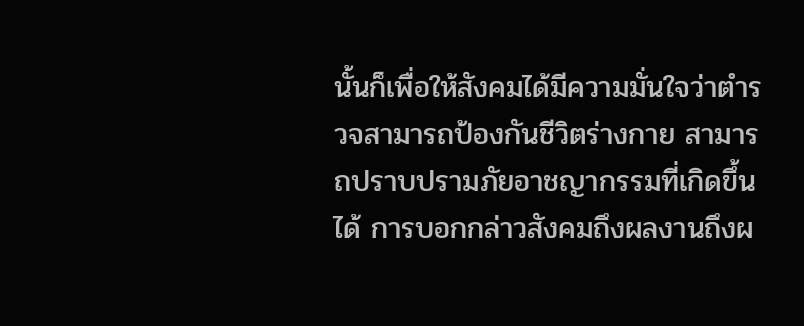นั้นก็เพื่อให้สังคมได้มีความมั่นใจว่าตำรวจสามารถป้องกันชีวิตร่างกาย สามารถปราบปรามภัยอาชญากรรมที่เกิดขึ้นได้ การบอกกล่าวสังคมถึงผลงานถึงผ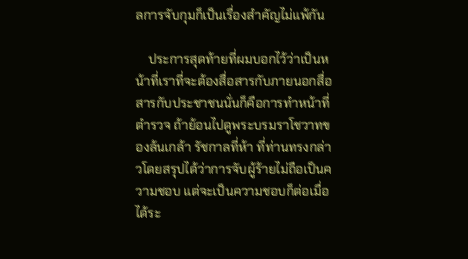ลการจับกุมก็เป็นเรื่องสำคัญไม่แพ้กัน

    ประการสุดท้ายที่ผมบอกไว้ว่าเป็นหน้าที่เราที่จะต้องสื่อสารกับภายนอกสื่อสารกับประชาชนนั่นก็คือการทำหน้าที่ตำรวจ ถ้าย้อนไปดูพระบรมราโชวาทของล้นเกล้า รัชกาลที่ห้า ที่ท่านทรงกล่าวโดยสรุปได้ว่าการจับผู้ร้ายไม่ถือเป็นความชอบ แต่จะเป็นความชอบก็ต่อเมื่อได้ระ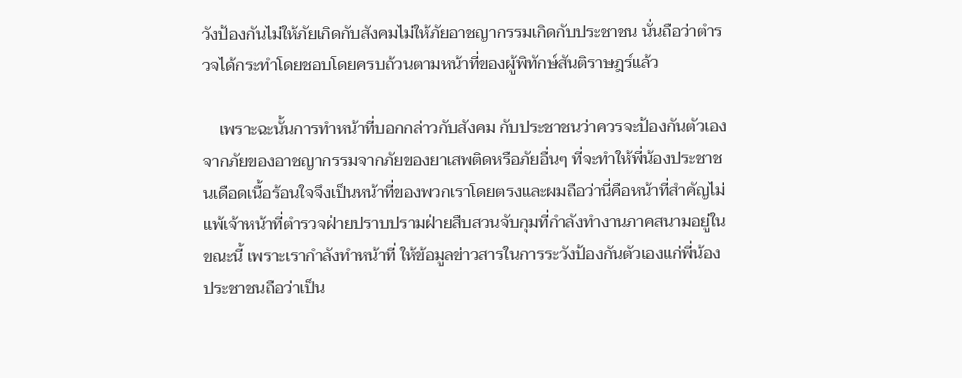วังป้องกันไม่ให้ภัยเกิดกับสังคมไม่ให้ภัยอาชญากรรมเกิดกับประชาชน นั่นถือว่าตำรวจได้กระทำโดยชอบโดยครบถ้วนตามหน้าที่ของผู้พิทักษ์สันติราษฎร์แล้ว

    เพราะฉะนั้นการทำหน้าที่บอกกล่าวกับสังคม กับประชาชนว่าควรจะป้องกันตัวเองจากภัยของอาชญากรรมจากภัยของยาเสพติดหรือภัยอื่นๆ ที่จะทำให้พี่น้องประชาชนเดือดเนื้อร้อนใจจึงเป็นหน้าที่ของพวกเราโดยตรงและผมถือว่านี่คือหน้าที่สำคัญไม่แพ้เจ้าหน้าที่ตำรวจฝ่ายปราบปรามฝ่ายสืบสวนจับกุมที่กำลังทำงานภาคสนามอยู่ในขณะนี้ เพราะเรากำลังทำหน้าที่ ให้ข้อมูลข่าวสารในการระวังป้องกันตัวเองแก่พี่น้องประชาชนถือว่าเป็น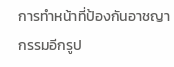การทำหน้าที่ป้องกันอาชญากรรมอีกรูป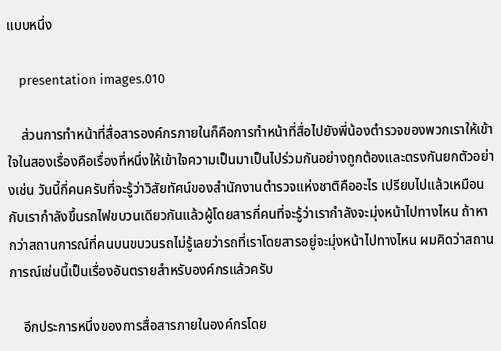แบบหนึ่ง

    presentation images.010

    ส่วนการทำหน้าที่สื่อสารองค์กรภายในก็คือการทำหน้าที่สื่อไปยังพี่น้องตำรวจของพวกเราให้เข้าใจในสองเรื่องคือเรื่องที่หนึ่งให้เข้าใจความเป็นมาเป็นไปร่วมกันอย่างถูกต้องและตรงกันยกตัวอย่างเช่น วันนี้กี่คนครับที่จะรู้ว่าวิสัยทัศน์ของสำนักงานตำรวจแห่งชาติคืออะไร เปรียบไปแล้วเหมือนกับเรากำลังขึ้นรถไฟขบวนเดียวกันแล้วผู้โดยสารกี่คนที่จะรู้ว่าเรากำลังจะมุ่งหน้าไปทางไหน ถ้าหากว่าสถานการณ์ที่คนบนขบวนรถไม่รู้เลยว่ารถที่เราโดยสารอยู่จะมุ่งหน้าไปทางไหน ผมคิดว่าสถานการณ์เช่นนี้เป็นเรื่องอันตรายสำหรับองค์กรแล้วครับ

    อีกประการหนึ่งของการสื่อสารภายในองค์กรโดย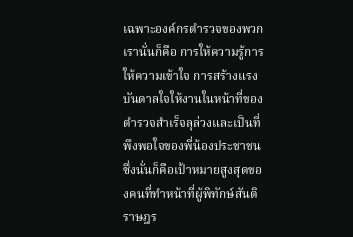เฉพาะองค์กรตำรวจของพวกเรานั่นก็คือ การให้ความรู้การให้ความเข้าใจ การสร้างแรงบันดาลใจให้งานในหน้าที่ของตำรวจสำเร็จลุล่วงและเป็นที่พึงพอใจของพี่น้องประชาชน ซึ่งนั่นก็คือเป้าหมายสูงสุดของคนที่ทำหน้าที่ผู้พิทักษ์สันติราษฎร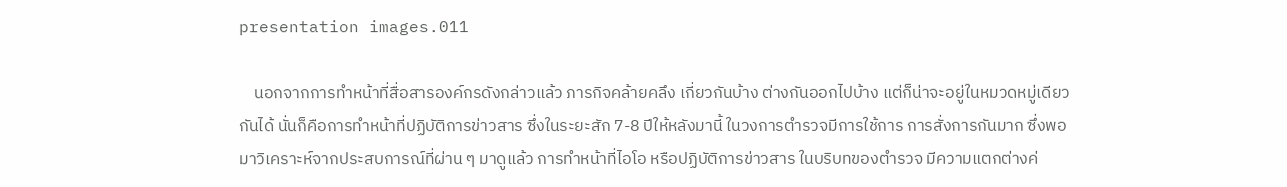presentation images.011

    นอกจากการทำหน้าที่สื่อสารองค์กรดังกล่าวแล้ว ภารกิจคล้ายคลึง เกี่ยวกันบ้าง ต่างกันออกไปบ้าง แต่ก็น่าจะอยู่ในหมวดหมู่เดียวกันได้ นั่นก็คือการทำหน้าที่ปฏิบัติการข่าวสาร ซึ่งในระยะสัก 7-8 ปีให้หลังมานี้ ในวงการตำรวจมีการใช้การ การสั่งการกันมาก ซึ่งพอมาวิเคราะห์จากประสบการณ์ที่ผ่าน ๆ มาดูแล้ว การทำหน้าที่ไอโอ หรือปฏิบัติการข่าวสาร ในบริบทของตำรวจ มีความแตกต่างค่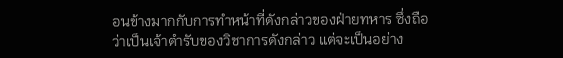อนข้างมากกับการทำหน้าที่ดังกล่าวของฝ่ายทหาร ซึ่งถือว่าเป็นเจ้าตำรับของวิชาการดังกล่าว แต่จะเป็นอย่าง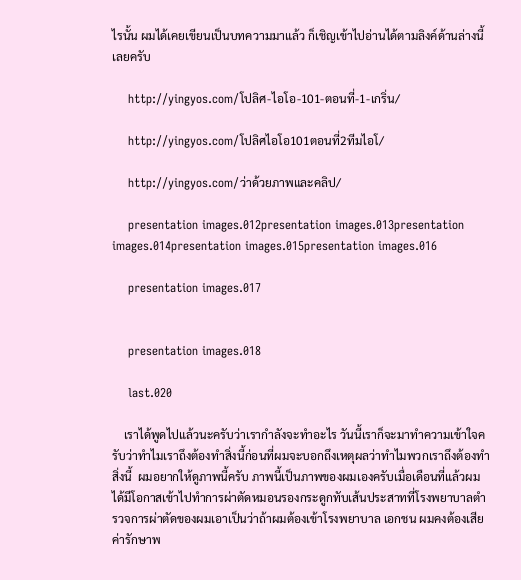ไรนั้น ผมได้เคยเขียนเป็นบทความมาแล้ว ก็เชิญเข้าไปอ่านได้ตามลิงค์ด้านล่างนี้เลยครับ

    http://yingyos.com/โปลิศ-ไอโอ-101-ตอนที่-1-เกริ่น/

    http://yingyos.com/โปลิศไอโอ101ตอนที่2ทีมไอโ/

    http://yingyos.com/ว่าด้วยภาพและคลิป/

    presentation images.012presentation images.013presentation images.014presentation images.015presentation images.016

    presentation images.017


    presentation images.018

    last.020

    เราได้พูดไปแล้วนะครับว่าเรากำลังจะทำอะไร วันนี้เราก็จะมาทำความเข้าใจครับว่าทำไมเราถึงต้องทำสิ่งนี้ก่อนที่ผมจะบอกถึงเหตุผลว่าทำไมพวกเราถึงต้องทำสิ่งนี้  ผมอยากให้ดูภาพนี้ครับ ภาพนี้เป็นภาพของผมเองครับเมื่อเดือนที่แล้วผมได้มีโอกาสเข้าไปทำการผ่าตัดหมอนรองกระดูกทับเส้นประสาทที่โรงพยาบาลตำรวจการผ่าตัดของผมเอาเป็นว่าถ้าผมต้องเข้าโรงพยาบาล เอกชน ผมคงต้องเสียค่ารักษาพ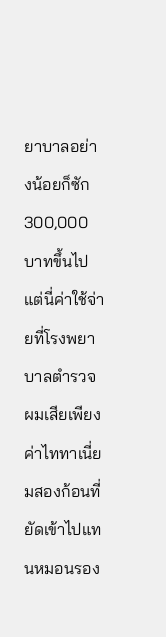ยาบาลอย่างน้อยก็ซัก 300,000 บาทขึ้นไปแต่นี่ค่าใช้จ่ายที่โรงพยาบาลตำรวจผมเสียเพียง ค่าไททาเนี่ยมสองก้อนที่ยัดเข้าไปแทนหมอนรอง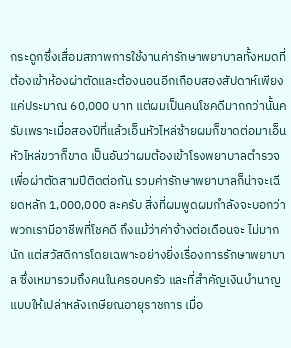กระดูกซึ่งเสื่อมสภาพการใช้งานค่ารักษาพยาบาลทั้งหมดที่ต้องเข้าห้องผ่าตัดและต้องนอนอีกเกือบสองสัปดาห์เพียงแค่ประมาณ 60,000 บาท แต่ผมเป็นคนโชคดีมากกว่านั้นครับเพราะเมื่อสองปีที่แล้วเอ็นหัวไหล่ซ้ายผมก็ขาดต่อมาเอ็นหัวไหล่ขวาก็ขาด เป็นอันว่าผมต้องเข้าโรงพยาบาลตำรวจเพื่อผ่าตัดสามปีติดต่อกัน รวมค่ารักษาพยาบาลก็น่าจะเฉียดหลัก 1,000,000 ละครับ สิ่งที่ผมพูดผมกำลังจะบอกว่า พวกเรามีอาชีพที่โชคดี ถึงแม้ว่าค่าจ้างต่อเดือนจะ ไม่มากนัก แต่สวัสดิการโดยเฉพาะอย่างยิ่งเรื่องการรักษาพยาบาล ซึ่งเหมารวมถึงคนในครอบครัว และที่สำคัญเงินบำนาญแบบให้เปล่าหลังเกษียณอายุราชการ เมื่อ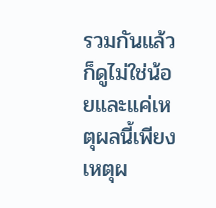รวมกันแล้วก็ดูไม่ใช่น้อยและแค่เหตุผลนี้เพียงเหตุผ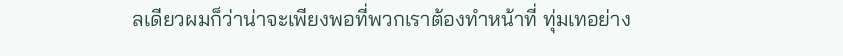ลเดียวผมก็ว่าน่าจะเพียงพอที่พวกเราต้องทำหน้าที่ ทุ่มเทอย่าง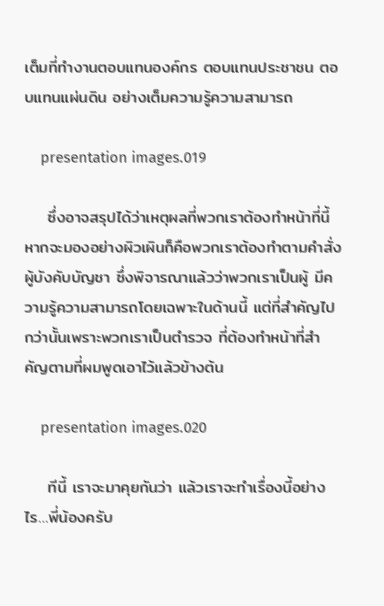เต็มที่ทำงานตอบแทนองค์กร ตอบแทนประชาชน ตอบแทนแผ่นดิน อย่างเต็มความรู้ความสามารถ

    presentation images.019

    ซึ่งอาจสรุปได้ว่าเหตุผลที่พวกเราต้องทำหน้าที่นี้ หากจะมองอย่างผิวเผินก็คือพวกเราต้องทำตามคำสั่งผู้บังคับบัญชา ซึ่งพิจารณาแล้วว่าพวกเราเป็นผู้ มีความรู้ความสามารถโดยเฉพาะในด้านนี้ แต่ที่สำคัญไปกว่านั้นเพราะพวกเราเป็นตำรวจ ที่ต้องทำหน้าที่สำคัญตามที่ผมพูดเอาไว้แล้วข้างต้น

    presentation images.020

    ทีนี้ เราจะมาคุยกันว่า แล้วเราจะทำเรื่องนี้อย่างไร…พี่น้องครับ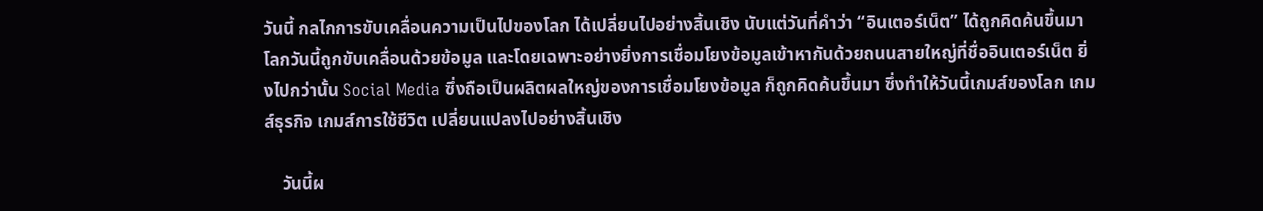วันนี้ กลไกการขับเคลื่อนความเป็นไปของโลก ได้เปลี่ยนไปอย่างสิ้นเชิง นับแต่วันที่คำว่า “อินเตอร์เน็ต” ได้ถูกคิดค้นขึ้นมา โลกวันนี้ถูกขับเคลื่อนด้วยข้อมูล และโดยเฉพาะอย่างยิ่งการเชื่อมโยงข้อมูลเข้าหากันด้วยถนนสายใหญ่ที่ชื่ออินเตอร์เน็ต ยิ่งไปกว่านั้น Social Media ซึ่งถือเป็นผลิตผลใหญ่ของการเชื่อมโยงข้อมูล ก็ถูกคิดค้นขึ้นมา ซึ่งทำให้วันนี้เกมส์ของโลก เกมส์ธุรกิจ เกมส์การใช้ชีวิต เปลี่ยนแปลงไปอย่างสิ้นเชิง

    วันนี้ผ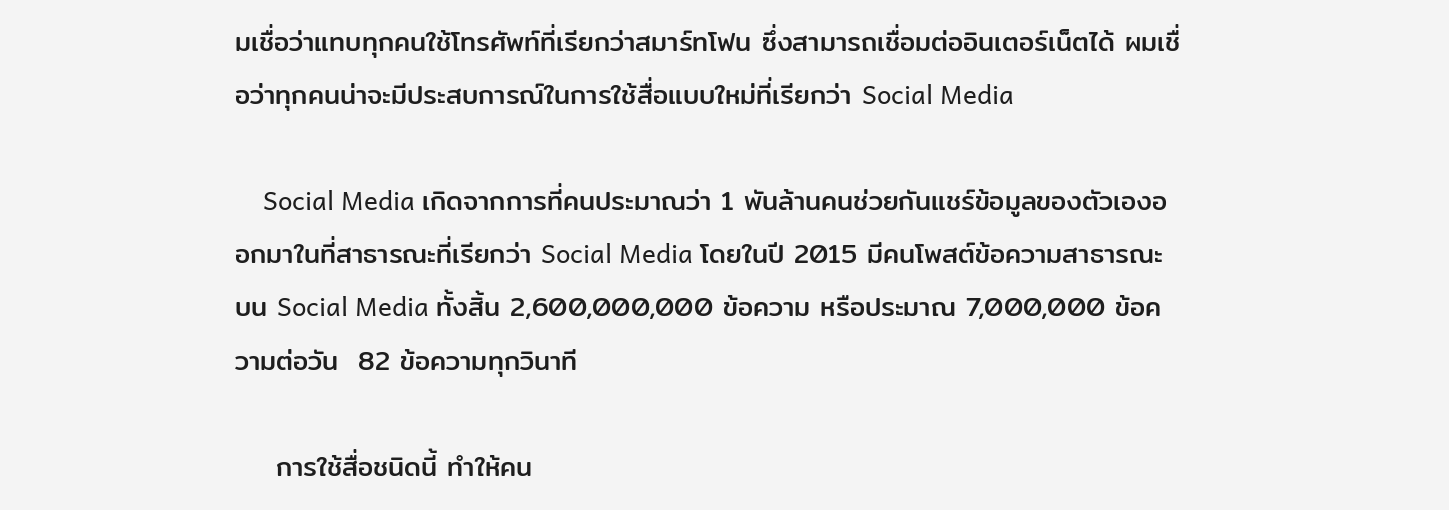มเชื่อว่าแทบทุกคนใช้โทรศัพท์ที่เรียกว่าสมาร์ทโฟน ซึ่งสามารถเชื่อมต่ออินเตอร์เน็ตได้ ผมเชื่อว่าทุกคนน่าจะมีประสบการณ์ในการใช้สื่อแบบใหม่ที่เรียกว่า Social Media

    Social Media เกิดจากการที่คนประมาณว่า 1 พันล้านคนช่วยกันแชร์ข้อมูลของตัวเองออกมาในที่สาธารณะที่เรียกว่า Social Media โดยในปี 2015 มีคนโพสต์ข้อความสาธารณะ บน Social Media ทั้งสิ้น 2,600,000,000 ข้อความ หรือประมาณ 7,000,000 ข้อความต่อวัน  82 ข้อความทุกวินาที

    การใช้สื่อชนิดนี้ ทำให้คน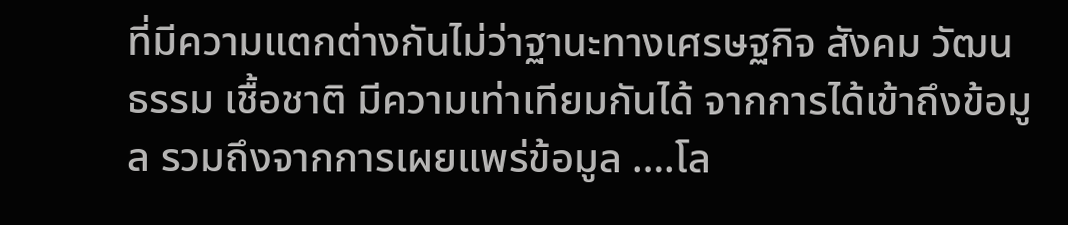ที่มีความแตกต่างกันไม่ว่าฐานะทางเศรษฐกิจ สังคม วัฒนธรรม เชื้อชาติ มีความเท่าเทียมกันได้ จากการได้เข้าถึงข้อมูล รวมถึงจากการเผยแพร่ข้อมูล ….โล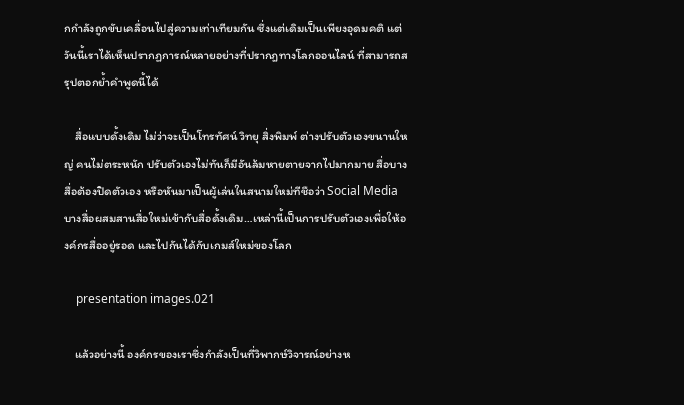กกำลังถูกขับเคลื่อนไปสู่ความเท่าเทียมกัน ซึ่งแต่เดิมเป็นเพียงอุดมคติ แต่วันนี้เราได้เห็นปรากฏการณ์หลายอย่างที่ปรากฎทางโลกออนไลน์ ที่สามารถสรุปตอกย้ำคำพูดนี้ได้

    สื่อแบบดั้งเดิม ไม่ว่าจะเป็นโทรทัศน์ วิทยุ สิ่งพิมพ์ ต่างปรับตัวเองขนานใหญ่ คนไม่ตระหนัก ปรับตัวเองไม่ทันก็มีอันล้มหายตายจากไปมากมาย สื่อบางสื่อต้องปิดตัวเอง หรือหันมาเป็นผู้เล่นในสนามใหม่ทีชือว่า Social Media บางสื่อผสมสานสื่อใหม่เข้ากับสื่อดั้งเดิม…เหล่านี้เป็นการปรับตัวเองเพื่อให้องค์กรสื่ออยู่รอด และไปกันได้กับเกมส์ใหม่ของโลก

    presentation images.021

    แล้วอย่างนี้ องค์กรของเราซึ่งกำลังเป็นที่วิพากษ์วิจารณ์อย่างห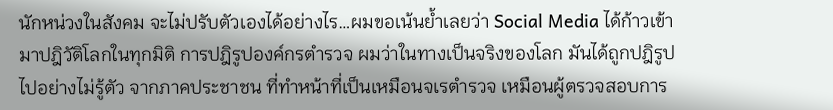นักหน่วงในสังคม จะไม่ปรับตัวเองได้อย่างไร…ผมขอเน้นย้ำเลยว่า Social Media ได้ก้าวเข้ามาปฎิวัติโลกในทุกมิติ การปฎิรูปองค์กรตำรวจ ผมว่าในทางเป็นจริงของโลก มันได้ถูกปฎิรูปไปอย่างไม่รู้ตัว จากภาคประชาชน ที่ทำหน้าที่เป็นเหมือนจเรตำรวจ เหมือนผู้ตรวจสอบการ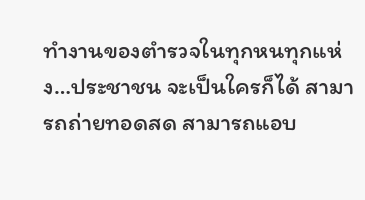ทำงานของตำรวจในทุกหนทุกแห่ง…ประชาชน จะเป็นใครก็ได้ สามารถถ่ายทอดสด สามารถแอบ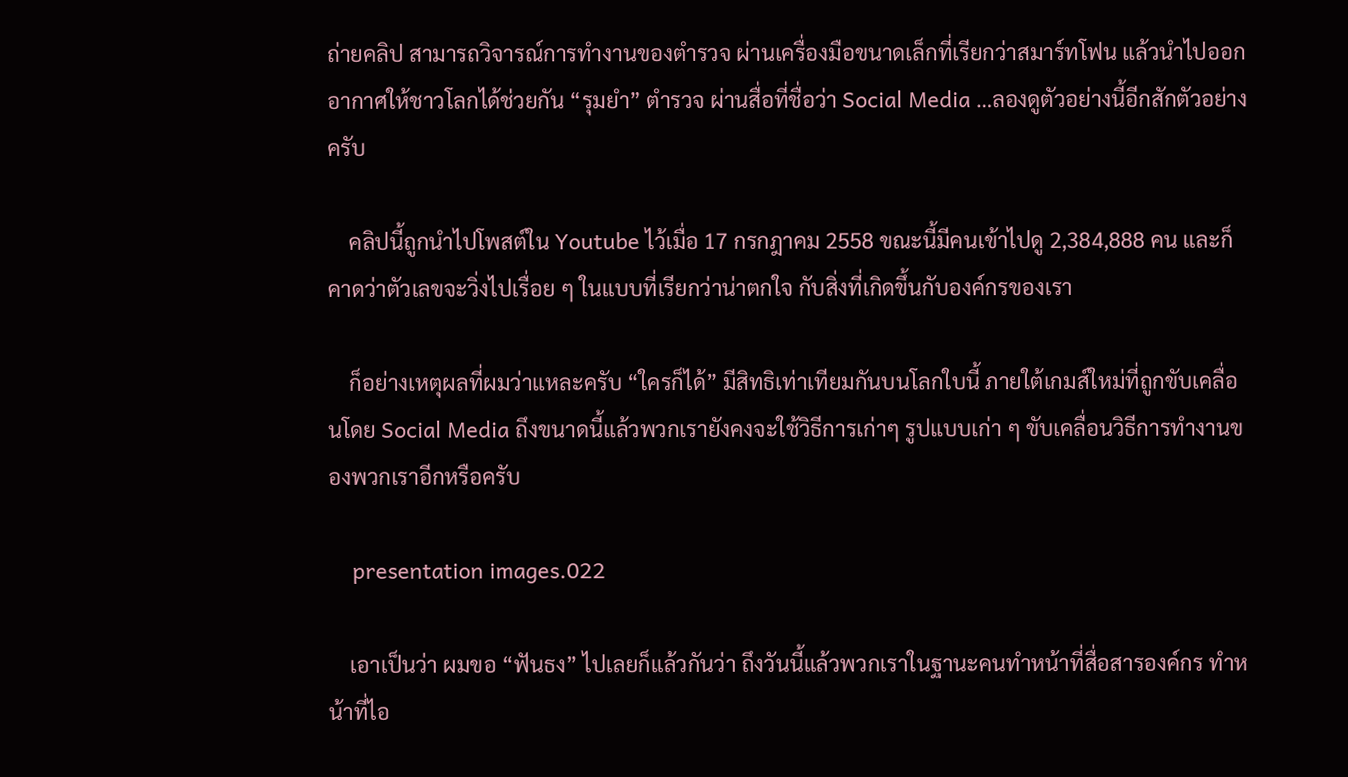ถ่ายคลิป สามารถวิจารณ์การทำงานของตำรวจ ผ่านเครื่องมือขนาดเล็กที่เรียกว่าสมาร์ทโฟน แล้วนำไปออกอากาศให้ชาวโลกได้ช่วยกัน “รุมยำ” ตำรวจ ผ่านสื่อที่ชื่อว่า Social Media …ลองดูตัวอย่างนี้อีกสักตัวอย่างครับ

    คลิปนี้ถูกนำไปโพสต์ใน Youtube ไว้เมื่อ 17 กรกฎาคม 2558 ขณะนี้มีคนเข้าไปดู 2,384,888 คน และก็คาดว่าตัวเลขจะวิ่งไปเรื่อย ๆ ในแบบที่เรียกว่าน่าตกใจ กับสิ่งที่เกิดขึ้นกับองค์กรของเรา

    ก็อย่างเหตุผลที่ผมว่าแหละครับ “ใครก็ได้” มีสิทธิเท่าเทียมกันบนโลกใบนี้ ภายใต้เกมส์ใหม่ที่ถูกขับเคลื่อนโดย Social Media ถึงขนาดนี้แล้วพวกเรายังคงจะใช้วิธีการเก่าๆ รูปแบบเก่า ๆ ขับเคลื่อนวิธีการทำงานของพวกเราอีกหรือครับ

    presentation images.022

    เอาเป็นว่า ผมขอ “ฟันธง” ไปเลยก็แล้วกันว่า ถึงวันนี้แล้วพวกเราในฐานะคนทำหน้าที่สื่อสารองค์กร ทำหน้าที่ไอ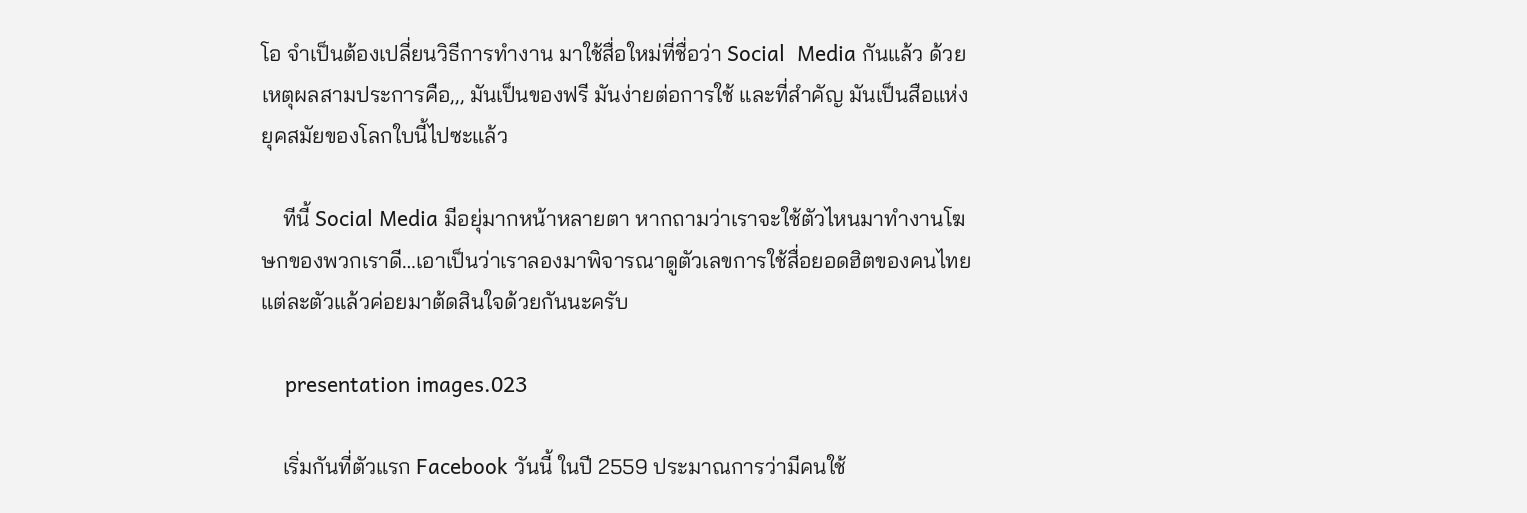โอ จำเป็นต้องเปลี่ยนวิธีการทำงาน มาใช้สื่อใหม่ที่ชื่อว่า Social  Media กันแล้ว ด้วยเหตุผลสามประการคือ,,, มันเป็นของฟรี มันง่ายต่อการใช้ และที่สำคัญ มันเป็นสือแห่งยุคสมัยของโลกใบนี้ไปซะแล้ว

    ทีนี้ Social Media มีอยุ่มากหน้าหลายตา หากถามว่าเราจะใช้ตัวไหนมาทำงานโฆษกของพวกเราดี…เอาเป็นว่าเราลองมาพิจารณาดูตัวเลขการใช้สื่อยอดฮิตของคนไทยแต่ละตัวแล้วค่อยมาต้ดสินใจด้วยกันนะครับ

    presentation images.023

    เริ่มกันที่ตัวแรก Facebook วันนี้ ในปี 2559 ประมาณการว่ามีคนใช้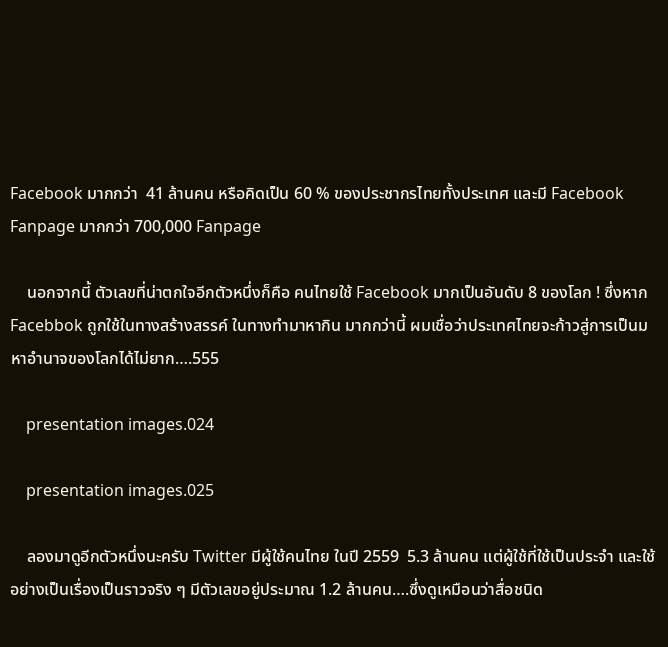Facebook มากกว่า  41 ล้านคน หรือคิดเป็น 60 % ของประชากรไทยทั้งประเทศ และมี Facebook Fanpage มากกว่า 700,000 Fanpage

    นอกจากนี้ ตัวเลขที่น่าตกใจอีกตัวหนึ่งก็คือ คนไทยใช้ Facebook มากเป็นอันดับ 8 ของโลก ! ซึ่งหาก Facebbok ถูกใช้ในทางสร้างสรรค์ ในทางทำมาหากิน มากกว่านี้ ผมเชื่อว่าประเทศไทยจะก้าวสู่การเป็นมหาอำนาจของโลกได้ไม่ยาก….555

    presentation images.024

    presentation images.025

    ลองมาดูอีกตัวหนึ่งนะครับ Twitter มีผู้ใช้คนไทย ในปี 2559  5.3 ล้านคน แต่ผู้ใช้ที่ใช้เป็นประจำ และใช้อย่างเป็นเรื่องเป็นราวจริง ๆ มีตัวเลขอยู่ประมาณ 1.2 ล้านคน….ซึ่งดูเหมือนว่าสื่อชนิด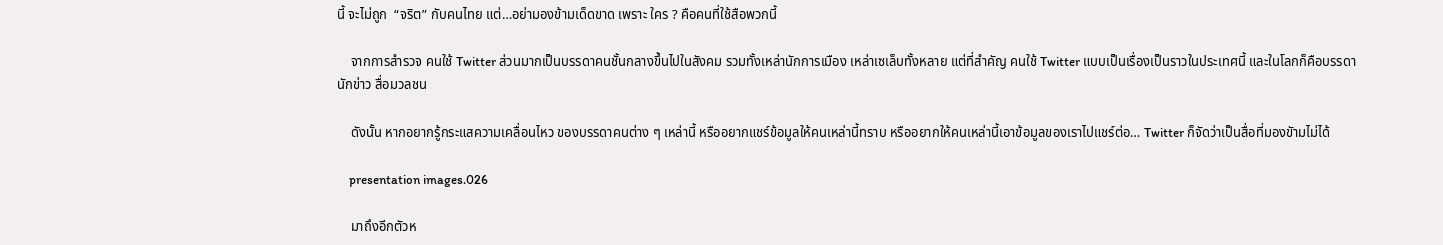นี้ จะไม่ถูก  “จริต” กับคนไทย แต่…อย่ามองข้ามเด็ดขาด เพราะ ใคร ? คือคนที่ใช้สือพวกนี้

    จากการสำรวจ คนใช้ Twitter ส่วนมากเป็นบรรดาคนชั้นกลางขึ้นไปในสังคม รวมทั้งเหล่านักการเมือง เหล่าเซเล็บทั้งหลาย แต่ที่สำคัญ คนใช้ Twitter แบบเป็นเรื่องเป็นราวในประเทศนี้ และในโลกก็คือบรรดานักข่าว สื่อมวลชน

    ดังนั้น หากอยากรู้กระแสความเคลื่อนไหว ของบรรดาคนต่าง ๆ เหล่านี้ หรืออยากแชร์ข้อมูลให้คนเหล่านี้ทราบ หรืออยากให้คนเหล่านี้เอาข้อมูลของเราไปแชร์ต่อ… Twitter ก็จัดว่าเป็นสื่อที่มองขัามไม่ได้

    presentation images.026

    มาถึงอีกตัวห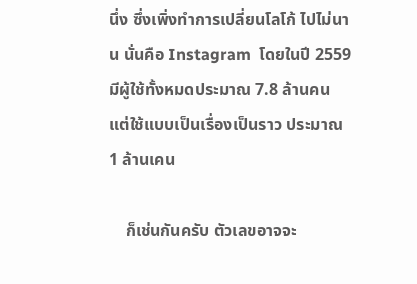นึ่ง ซึ่งเพิ่งทำการเปลี่ยนโลโก้ ไปไม่นาน นั่นคือ Instagram  โดยในปี 2559 มีผู้ใช้ทั้งหมดประมาณ 7.8 ล้านคน  แต่ใช้แบบเป็นเรื่องเป็นราว ประมาณ 1 ล้านเคน

    ก็เช่นกันครับ ตัวเลขอาจจะ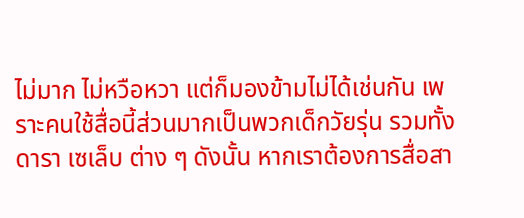ไม่มาก ไม่หวือหวา แต่ก็มองข้ามไม่ได้เช่นกัน เพราะคนใช้สื่อนี้ส่วนมากเป็นพวกเด็กวัยรุ่น รวมทั้งดารา เซเล็บ ต่าง ๆ ดังนั้น หากเราต้องการสื่อสา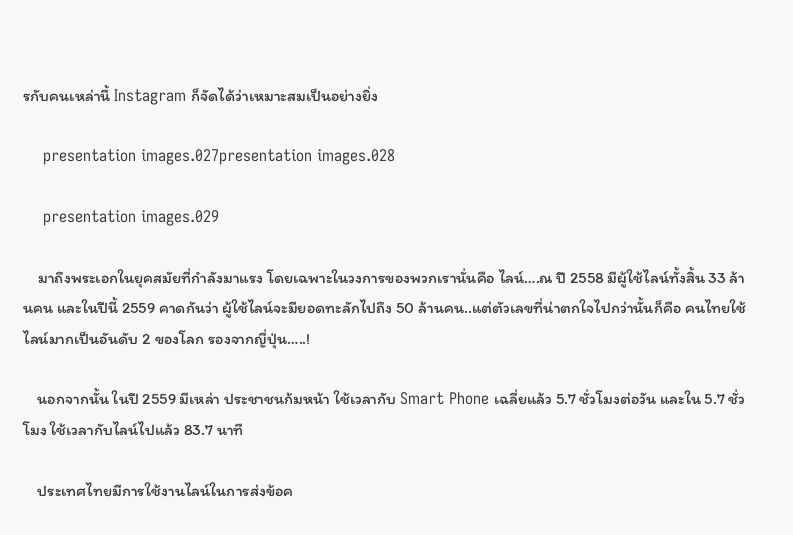รกับคนเหล่านี้ Instagram ก็จัดได้ว่าเหมาะสมเป็นอย่างยิ่ง

    presentation images.027presentation images.028

    presentation images.029

    มาถึงพระเอกในยุคสมัยที่กำลังมาแรง โดยเฉพาะในวงการของพวกเรานั่นคือ ไลน์….ณ ปี 2558 มีผู้ใช้ไลน์ทั้งสิ้น 33 ล้านคน และในปีนี้ 2559 คาดกันว่า ผู้ใช้ไลน์จะมียอดทะลักไปถึง 50 ล้านคน..แต่ตัวเลขที่น่าตกใจไปกว่านั้นก็คือ คนไทยใช้ไลน์มากเป็นอันดับ 2 ของโลก รองจากญี่ปุ่น…..!

    นอกจากนั้น ในปี 2559 มีเหล่า ประชาชนก้มหน้า ใช้เวลากับ Smart Phone เฉลี่ยแล้ว 5.7 ชั่วโมงต่อวัน และใน 5.7 ชั่วโมง ใช้เวลากับไลน์ไปแล้ว 83.7 นาที

    ประเทศไทยมีการใช้งานไลน์ในการส่งข้อค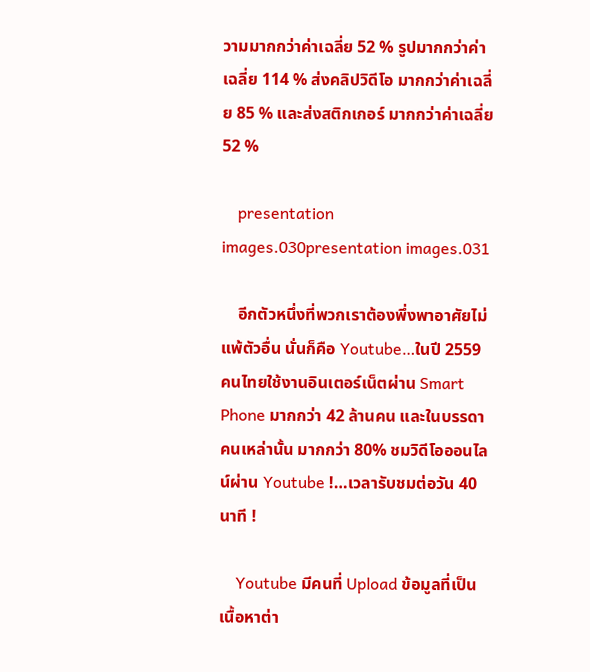วามมากกว่าค่าเฉลี่ย 52 % รูปมากกว่าค่าเฉลี่ย 114 % ส่งคลิปวิดีโอ มากกว่าค่าเฉลี่ย 85 % และส่งสติกเกอร์ มากกว่าค่าเฉลี่ย 52 %

    presentation images.030presentation images.031

    อีกตัวหนึ่งที่พวกเราต้องพึ่งพาอาศัยไม่แพ้ตัวอื่น นั่นก็คือ Youtube…ในปี 2559 คนไทยใช้งานอินเตอร์เน็ตผ่าน Smart Phone มากกว่า 42 ล้านคน และในบรรดาคนเหล่านั้น มากกว่า 80% ชมวิดีโอออนไลน์ผ่าน Youtube !…เวลารับชมต่อวัน 40 นาที !

    Youtube มีคนที่ Upload ข้อมูลที่เป็นเนื้อหาต่า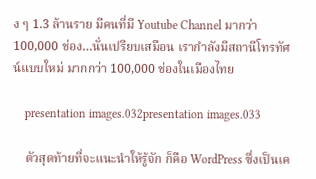ง ๆ 1.3 ล้านราย มีคนที่มี Youtube Channel มากว่า 100,000 ช่อง…นั่นเปรียบเสมือน เรากำลังมีสถานีโทรทัศน์แบบใหม่ มากกว่า 100,000 ช่องในเมืองไทย

    presentation images.032presentation images.033

    ตัวสุดท้ายที่จะแนะนำให้รู้จัก ก็คือ WordPress ซึ่งเป็นเค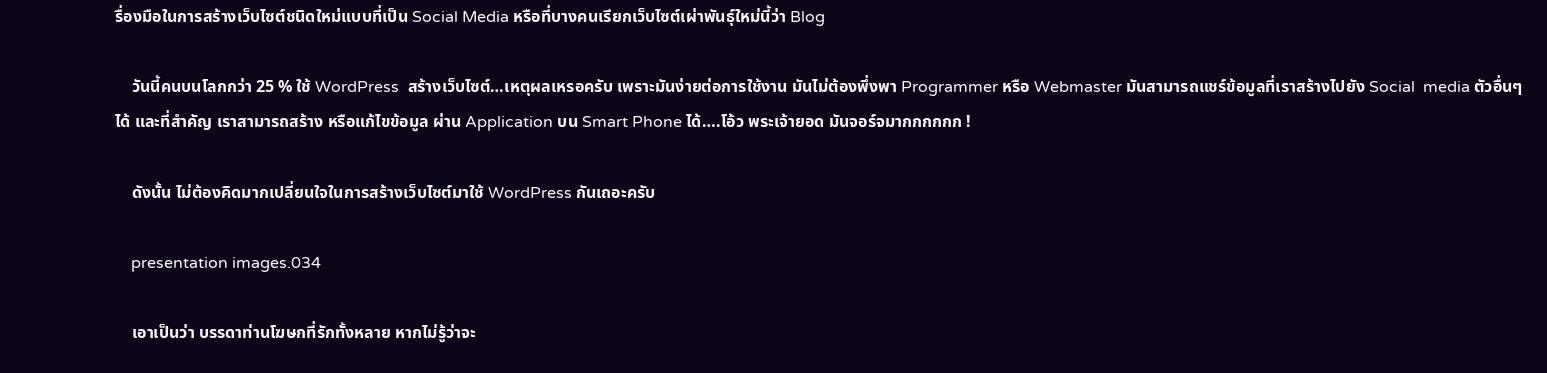รื่องมือในการสร้างเว็บไซต์ชนิดใหม่แบบที่เป็น Social Media หรือที่บางคนเรียกเว็บไซต์เผ่าพันธุ์ใหม่นี้ว่า Blog

    วันนี้คนบนโลกกว่า 25 % ใช้ WordPress  สร้างเว็บไซต์…เหตุผลเหรอครับ เพราะมันง่ายต่อการใช้งาน มันไม่ต้องพึ่งพา Programmer หรือ Webmaster มันสามารถแชร์ข้อมูลที่เราสร้างไปยัง Social  media ตัวอื่นๆ ได้ และที่สำคัญ เราสามารถสร้าง หรือแก้ไขข้อมูล ผ่าน Application บน Smart Phone ได้….โอ้ว พระเจ้ายอด มันจอร์จมากกกกกก !

    ดังนั้น ไม่ต้องคิดมากเปลี่ยนใจในการสร้างเว็บไซต์มาใช้ WordPress กันเถอะครับ

    presentation images.034

    เอาเป็นว่า บรรดาท่านโฆษกที่รักทั้งหลาย หากไม่รู้ว่าจะ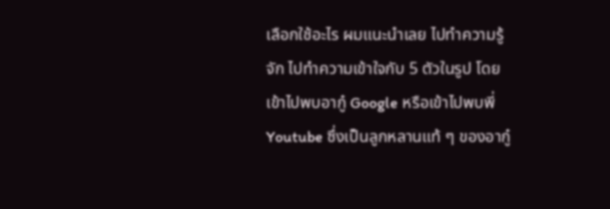เลือกใช้อะไร ผมแนะนำเลย ไปทำความรู้จัก ไปทำความเข้าใจกับ 5 ตัวในรูป โดยเข้าไปพบอากู๋ Google หรือเข้าไปพบพี่ Youtube ซึ่งเป็นลูกหลานแท้ ๆ ของอากู๋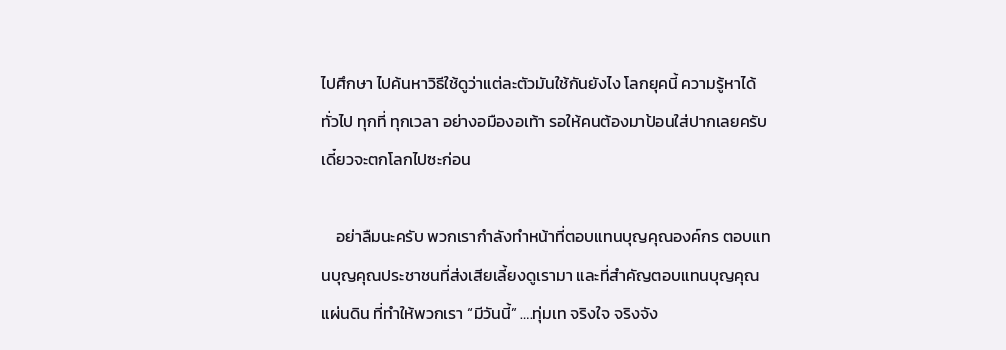ไปศึกษา ไปค้นหาวิธีใช้ดูว่าแต่ละตัวมันใช้กันยังไง โลกยุคนี้ ความรู้หาได้ทั่วไป ทุกที่ ทุกเวลา อย่างอมืองอเท้า รอให้คนต้องมาป้อนใส่ปากเลยครับ เดี๋ยวจะตกโลกไปซะก่อน

    อย่าลืมนะครับ พวกเรากำลังทำหน้าที่ตอบแทนบุญคุณองค์กร ตอบแทนบุญคุณประชาชนที่ส่งเสียเลี้ยงดูเรามา และที่สำคัญตอบแทนบุญคุณแผ่นดิน ที่ทำให้พวกเรา “มีวันนี้” ….ทุ่มเท จริงใจ จริงจัง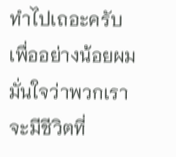ทำไปเถอะครับ เพื่ออย่างน้อยผมมั่นใจว่าพวกเราจะมีชีวิตที่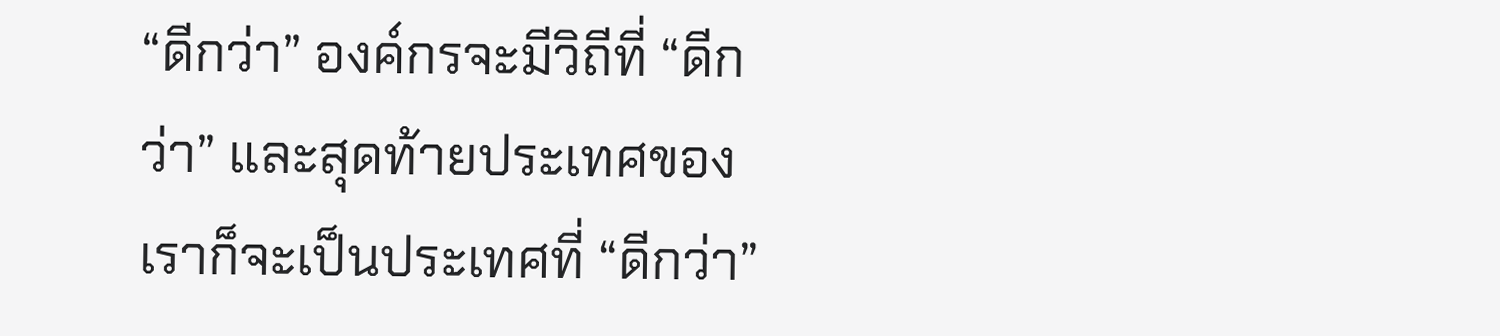“ดีกว่า” องค์กรจะมีวิถีที่ “ดีกว่า” และสุดท้ายประเทศของเราก็จะเป็นประเทศที่ “ดีกว่า”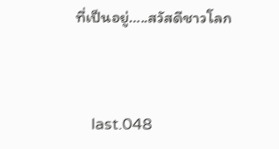ที่เป็นอยู่…..สวัสดีชาวโลก



    last.048